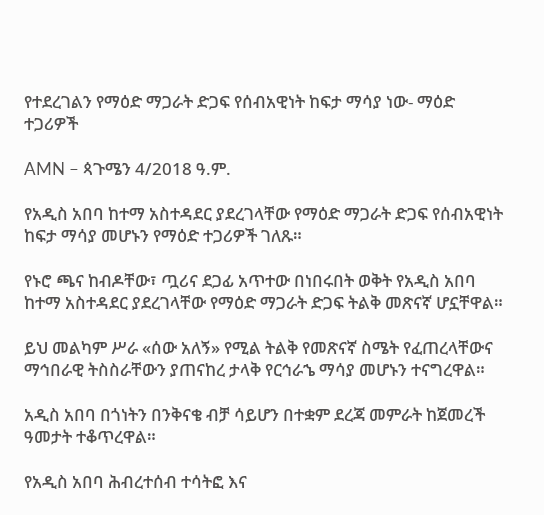የተደረገልን የማዕድ ማጋራት ድጋፍ የሰብአዊነት ከፍታ ማሳያ ነው- ማዕድ ተጋሪዎች

AMN – ጳጉሜን 4/2018 ዓ.ም.

የአዲስ አበባ ከተማ አስተዳደር ያደረገላቸው የማዕድ ማጋራት ድጋፍ የሰብአዊነት ከፍታ ማሳያ መሆኑን የማዕድ ተጋሪዎች ገለጹ።

የኑሮ ጫና ከብዶቸው፣ ጧሪና ደጋፊ አጥተው በነበሩበት ወቅት የአዲስ አበባ ከተማ አስተዳደር ያደረገላቸው የማዕድ ማጋራት ድጋፍ ትልቅ መጽናኛ ሆኗቸዋል።

ይህ መልካም ሥራ «ሰው አለኝ» የሚል ትልቅ የመጽናኛ ስሜት የፈጠረላቸውና ማኅበራዊ ትስስራቸውን ያጠናከረ ታላቅ የርኅራኄ ማሳያ መሆኑን ተናግረዋል።

አዲስ አበባ በጎነትን በንቅናቄ ብቻ ሳይሆን በተቋም ደረጃ መምራት ከጀመረች ዓመታት ተቆጥረዋል።

የአዲስ አበባ ሕብረተሰብ ተሳትፎ እና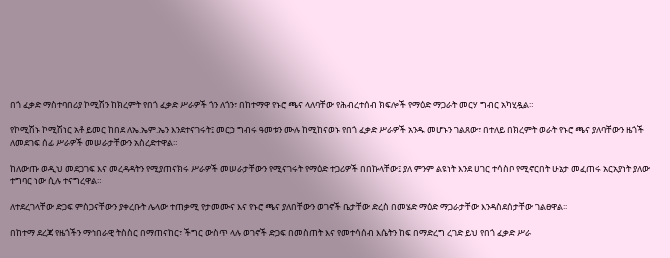በጎ ፈቃድ ማስተባበሪያ ኮሚሽን ከክረምት የበጎ ፈቃድ ሥራዎች ጎን ለጎን፣ በከተማዋ የኑሮ ጫና ላለባቸው የሕብረተሰብ ክፍሎች የማዕድ ማጋራት መርሃ ግብር አካሂዷል።

የኮሚሽኑ ኮሚሽነር አቶ ይመር ከበደ ለኤ.ኤም.ኤን እንደተናገሩት፤ መርኃ ግብሩ ዓመቱን ሙሉ ከሚከናወኑ የበጎ ፈቃድ ሥራዎች አንዱ መሆኑን ገልጸው፣ በተለይ በክረምት ወራት የኑሮ ጫና ያለባቸውን ዜጎች ለመደገፍ ሰፊ ሥራዎች መሠራታቸውን አስረድተዋል።

ከለውጡ ወዲህ መደጋገፍ እና መረዳዳትን የሚያጠናክሩ ሥራዎች መሠራታቸውን የሚናገሩት የማዕድ ተጋሪዎች በበኩላቸው፤ ያለ ምንም ልዩነት እንደ ሀገር ተሳስቦ የሚኖርበት ሁኔታ መፈጠሩ አርአያነት ያለው ተግባር ነው ሲሉ ተናግረዋል።

ለተደረገላቸው ድጋፍ ምስጋናቸውን ያቀረቡት ሌላው ተጠቃሚ የታመሙና እና የኑሮ ጫና ያለበቸውን ወገኖች ቤታቸው ድረስ በመሄድ ማዕድ ማጋራታቸው እንዳስደሰታቸው ገልፀዋል፡፡

በከተማ ደረጃ የዜጎችን ማኅበራዊ ትስስር በማጠናከር፣ ችግር ውስጥ ላሉ ወገኖች ድጋፍ በመስጠት እና የመተሳሰብ እሴትን ከፍ በማድረግ ረገድ ይህ የበጎ ፈቃድ ሥራ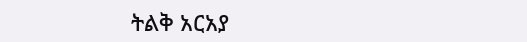ትልቅ አርአያ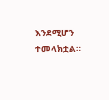እንደሚሆን ተመላክቷል።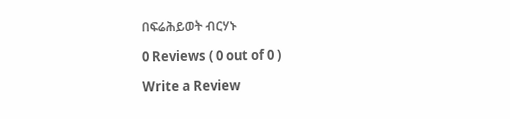በፍሬሕይወት ብርሃኑ

0 Reviews ( 0 out of 0 )

Write a Review